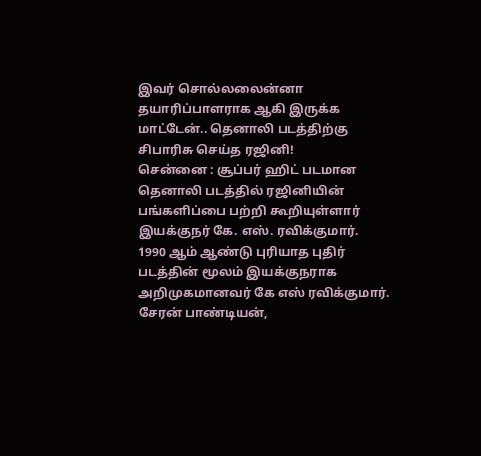இவர் சொல்லலைன்னா தயாரிப்பாளராக ஆகி இருக்க மாட்டேன்.. தெனாலி படத்திற்கு சிபாரிசு செய்த ரஜினி!
சென்னை : சூப்பர் ஹிட் படமான தெனாலி படத்தில் ரஜினியின் பங்களிப்பை பற்றி கூறியுள்ளார் இயக்குநர் கே. எஸ். ரவிக்குமார்.
1990 ஆம் ஆண்டு புரியாத புதிர் படத்தின் மூலம் இயக்குநராக அறிமுகமானவர் கே எஸ் ரவிக்குமார்.
சேரன் பாண்டியன்,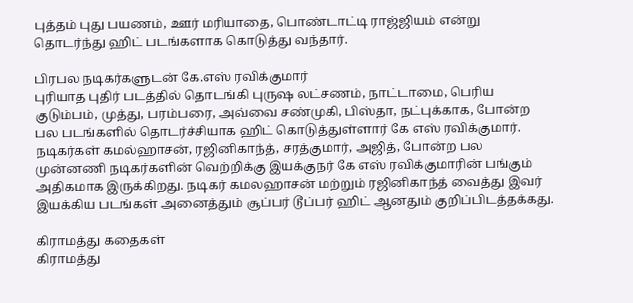புத்தம் புது பயணம், ஊர் மரியாதை, பொண்டாட்டி ராஜ்ஜியம் என்று தொடர்ந்து ஹிட் படங்களாக கொடுத்து வந்தார்.

பிரபல நடிகர்களுடன் கே.எஸ் ரவிக்குமார்
புரியாத புதிர் படத்தில் தொடங்கி புருஷ லட்சணம், நாட்டாமை, பெரிய குடும்பம், முத்து, பரம்பரை, அவ்வை சண்முகி, பிஸ்தா, நட்புக்காக, போன்ற பல படங்களில் தொடர்ச்சியாக ஹிட் கொடுத்துள்ளார் கே எஸ் ரவிக்குமார். நடிகர்கள் கமல்ஹாசன், ரஜினிகாந்த், சரத்குமார், அஜித், போன்ற பல முன்னணி நடிகர்களின் வெற்றிக்கு இயக்குநர் கே எஸ் ரவிக்குமாரின் பங்கும் அதிகமாக இருக்கிறது. நடிகர் கமலஹாசன் மற்றும் ரஜினிகாந்த் வைத்து இவர் இயக்கிய படங்கள் அனைத்தும் சூப்பர் டூப்பர் ஹிட் ஆனதும் குறிப்பிடத்தக்கது.

கிராமத்து கதைகள்
கிராமத்து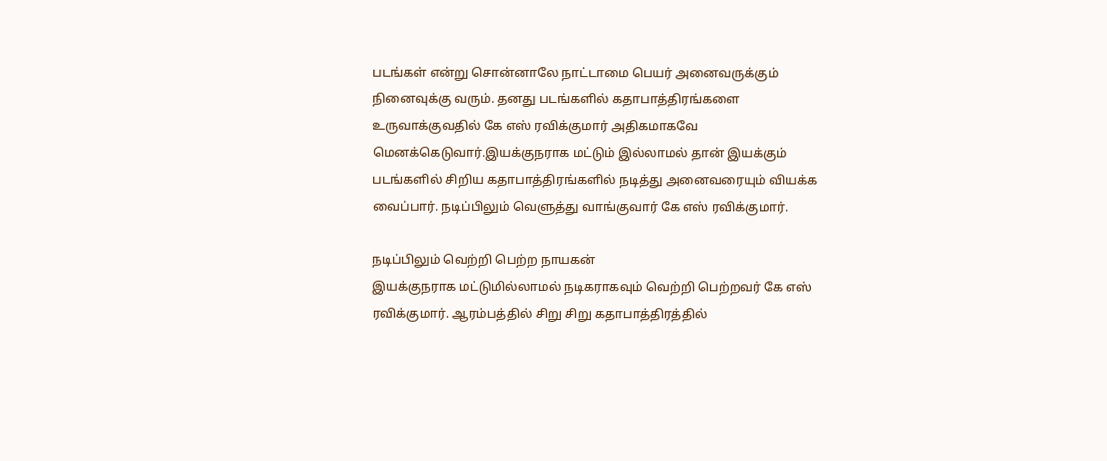படங்கள் என்று சொன்னாலே நாட்டாமை பெயர் அனைவருக்கும் நினைவுக்கு வரும். தனது படங்களில் கதாபாத்திரங்களை உருவாக்குவதில் கே எஸ் ரவிக்குமார் அதிகமாகவே மெனக்கெடுவார்.இயக்குநராக மட்டும் இல்லாமல் தான் இயக்கும் படங்களில் சிறிய கதாபாத்திரங்களில் நடித்து அனைவரையும் வியக்க வைப்பார். நடிப்பிலும் வெளுத்து வாங்குவார் கே எஸ் ரவிக்குமார்.

நடிப்பிலும் வெற்றி பெற்ற நாயகன்
இயக்குநராக மட்டுமில்லாமல் நடிகராகவும் வெற்றி பெற்றவர் கே எஸ் ரவிக்குமார். ஆரம்பத்தில் சிறு சிறு கதாபாத்திரத்தில்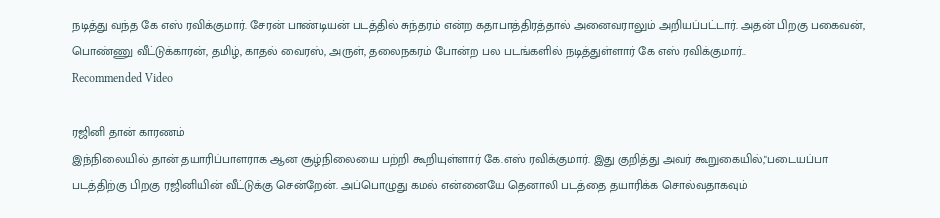நடித்து வந்த கே எஸ் ரவிக்குமார். சேரன் பாண்டியன் படத்தில் சுந்தரம் என்ற கதாபாத்திரத்தால் அனைவராலும் அறியப்பட்டார். அதன் பிறகு பகைவன், பொண்ணு வீட்டுக்காரன், தமிழ், காதல் வைரஸ், அருள், தலைநகரம் போன்ற பல படங்களில் நடித்துள்ளார் கே எஸ் ரவிக்குமார்..
Recommended Video

ரஜினி தான் காரணம்
இந்நிலையில் தான் தயாரிப்பாளராக ஆன சூழ்நிலையை பற்றி கூறியுள்ளார் கே.எஸ் ரவிக்குமார். இது குறித்து அவர் கூறுகையில்,"படையப்பா படத்திற்கு பிறகு ரஜினியின் வீட்டுக்கு சென்றேன். அப்பொழுது கமல் என்னையே தெனாலி படத்தை தயாரிக்க சொல்வதாகவும்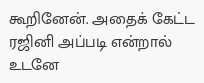கூறினேன். அதைக் கேட்ட ரஜினி அப்படி என்றால் உடனே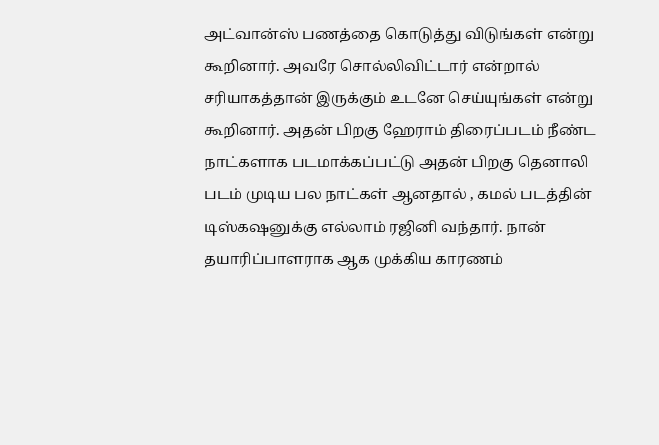அட்வான்ஸ் பணத்தை கொடுத்து விடுங்கள் என்று கூறினார். அவரே சொல்லிவிட்டார் என்றால் சரியாகத்தான் இருக்கும் உடனே செய்யுங்கள் என்று கூறினார். அதன் பிறகு ஹேராம் திரைப்படம் நீண்ட நாட்களாக படமாக்கப்பட்டு அதன் பிறகு தெனாலி படம் முடிய பல நாட்கள் ஆனதால் , கமல் படத்தின் டிஸ்கஷனுக்கு எல்லாம் ரஜினி வந்தார். நான் தயாரிப்பாளராக ஆக முக்கிய காரணம்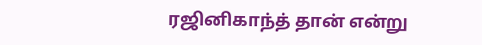ரஜினிகாந்த் தான் என்று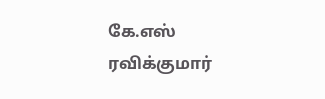கே.எஸ் ரவிக்குமார்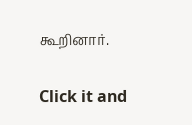கூறினார்.


Click it and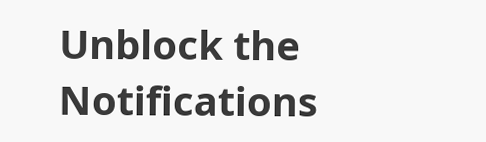Unblock the Notifications